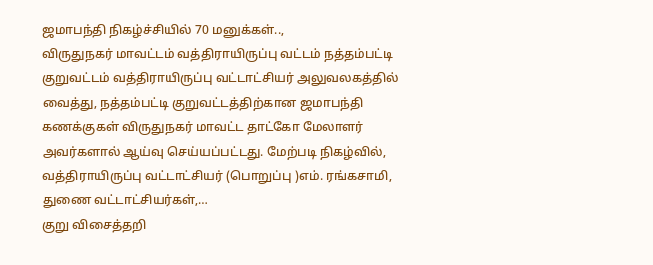ஜமாபந்தி நிகழ்ச்சியில் 70 மனுக்கள்..,
விருதுநகர் மாவட்டம் வத்திராயிருப்பு வட்டம் நத்தம்பட்டி குறுவட்டம் வத்திராயிருப்பு வட்டாட்சியர் அலுவலகத்தில் வைத்து, நத்தம்பட்டி குறுவட்டத்திற்கான ஜமாபந்தி கணக்குகள் விருதுநகர் மாவட்ட தாட்கோ மேலாளர் அவர்களால் ஆய்வு செய்யப்பட்டது. மேற்படி நிகழ்வில், வத்திராயிருப்பு வட்டாட்சியர் (பொறுப்பு )எம். ரங்கசாமி, துணை வட்டாட்சியர்கள்,…
குறு விசைத்தறி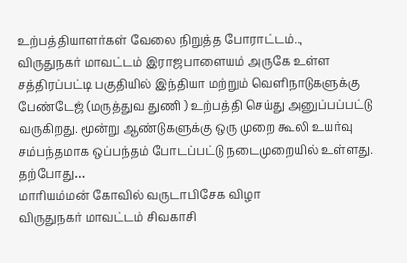உற்பத்தியாளர்கள் வேலை நிறுத்த போராட்டம்..,
விருதுநகர் மாவட்டம் இராஜபாளையம் அருகே உள்ள சத்திரப்பட்டி பகுதியில் இந்தியா மற்றும் வெளிநாடுகளுக்கு பேண்டேஜ் (மருத்துவ துணி ) உற்பத்தி செய்து அனுப்பப்பட்டு வருகிறது. மூன்று ஆண்டுகளுக்கு ஒரு முறை கூலி உயர்வு சம்பந்தமாக ஒப்பந்தம் போடப்பட்டு நடைமுறையில் உள்ளது. தற்போது…
மாரியம்மன் கோவில் வருடாபிசேக விழா
விருதுநகர் மாவட்டம் சிவகாசி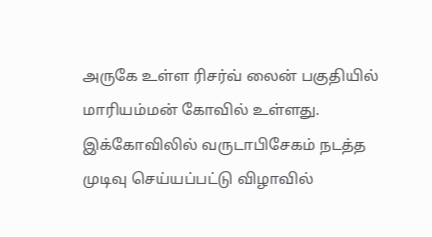அருகே உள்ள ரிசர்வ் லைன் பகுதியில் மாரியம்மன் கோவில் உள்ளது. இக்கோவிலில் வருடாபிசேகம் நடத்த முடிவு செய்யப்பட்டு விழாவில்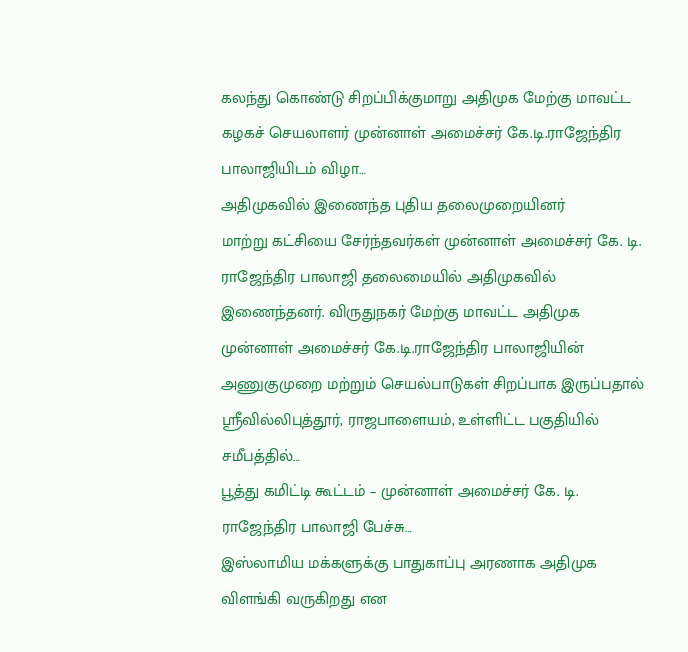கலந்து கொண்டு சிறப்பிக்குமாறு அதிமுக மேற்கு மாவட்ட கழகச் செயலாளர் முன்னாள் அமைச்சர் கே.டி.ராஜேந்திர பாலாஜியிடம் விழா…
அதிமுகவில் இணைந்த புதிய தலைமுறையினர்
மாற்று கட்சியை சேர்ந்தவர்கள் முன்னாள் அமைச்சர் கே. டி. ராஜேந்திர பாலாஜி தலைமையில் அதிமுகவில் இணைந்தனர். விருதுநகர் மேற்கு மாவட்ட அதிமுக முன்னாள் அமைச்சர் கே.டி.ராஜேந்திர பாலாஜியின் அணுகுமுறை மற்றும் செயல்பாடுகள் சிறப்பாக இருப்பதால் ஸ்ரீவில்லிபுத்தூர், ராஜபாளையம், உள்ளிட்ட பகுதியில் சமீபத்தில்…
பூத்து கமிட்டி கூட்டம் – முன்னாள் அமைச்சர் கே. டி. ராஜேந்திர பாலாஜி பேச்சு…
இஸ்லாமிய மக்களுக்கு பாதுகாப்பு அரணாக அதிமுக விளங்கி வருகிறது என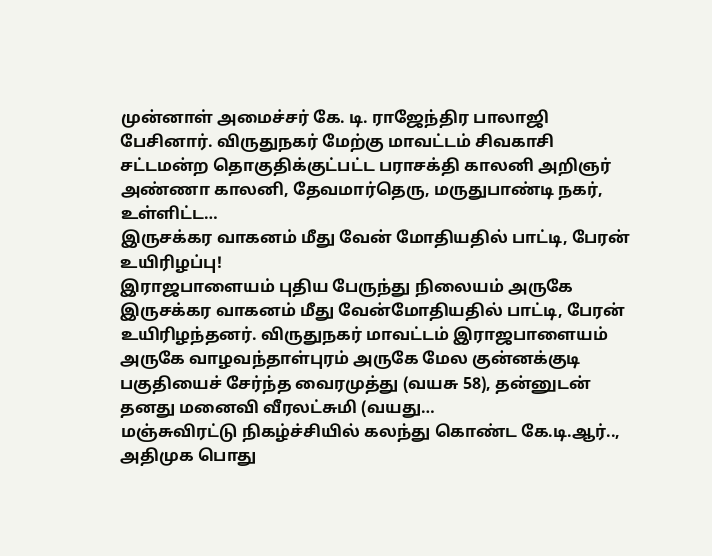முன்னாள் அமைச்சர் கே. டி. ராஜேந்திர பாலாஜி பேசினார். விருதுநகர் மேற்கு மாவட்டம் சிவகாசி சட்டமன்ற தொகுதிக்குட்பட்ட பராசக்தி காலனி அறிஞர் அண்ணா காலனி, தேவமார்தெரு, மருதுபாண்டி நகர், உள்ளிட்ட…
இருசக்கர வாகனம் மீது வேன் மோதியதில் பாட்டி, பேரன் உயிரிழப்பு!
இராஜபாளையம் புதிய பேருந்து நிலையம் அருகே இருசக்கர வாகனம் மீது வேன்மோதியதில் பாட்டி, பேரன் உயிரிழந்தனர். விருதுநகர் மாவட்டம் இராஜபாளையம் அருகே வாழவந்தாள்புரம் அருகே மேல குன்னக்குடி பகுதியைச் சேர்ந்த வைரமுத்து (வயசு 58), தன்னுடன் தனது மனைவி வீரலட்சுமி (வயது…
மஞ்சுவிரட்டு நிகழ்ச்சியில் கலந்து கொண்ட கே.டி.ஆர்..,
அதிமுக பொது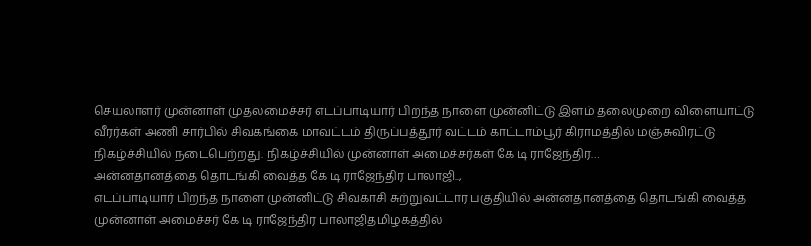செயலாளர் முன்னாள் முதலமைச்சர் எடப்பாடியார் பிறந்த நாளை முன்னிட்டு இளம் தலைமுறை விளையாட்டு வீரர்கள் அணி சார்பில் சிவகங்கை மாவட்டம் திருப்பத்தூர் வட்டம் காட்டாம்பூர் கிராமத்தில் மஞ்சுவிரட்டு நிகழ்ச்சியில் நடைபெற்றது. நிகழ்ச்சியில் முன்னாள் அமைச்சர்கள் கே டி ராஜேந்திர…
அன்னதானத்தை தொடங்கி வைத்த கே டி ராஜேந்திர பாலாஜி..,
எடப்பாடியார் பிறந்த நாளை முன்னிட்டு சிவகாசி சுற்றுவட்டார பகுதியில் அன்னதானத்தை தொடங்கி வைத்த முன்னாள் அமைச்சர் கே டி ராஜேந்திர பாலாஜிதமிழகத்தில்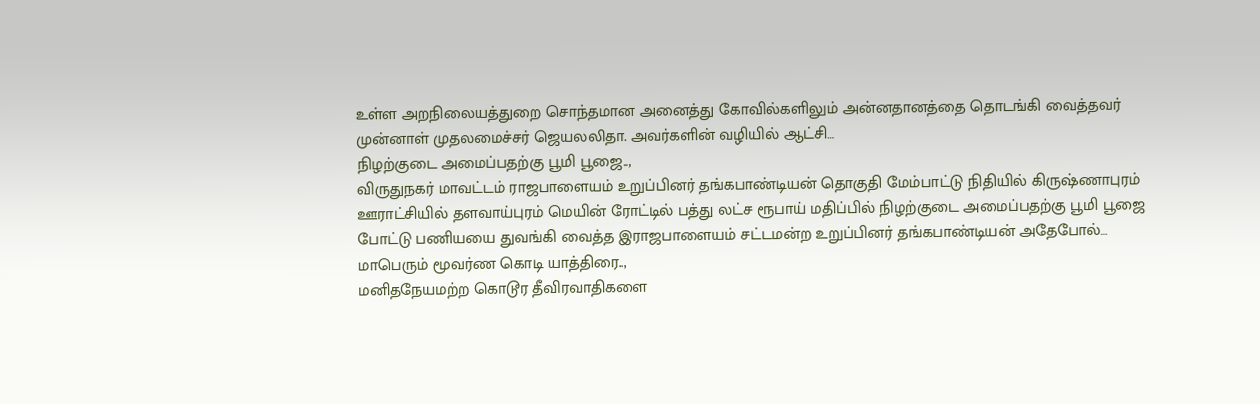உள்ள அறநிலையத்துறை சொந்தமான அனைத்து கோவில்களிலும் அன்னதானத்தை தொடங்கி வைத்தவர் முன்னாள் முதலமைச்சர் ஜெயலலிதா. அவர்களின் வழியில் ஆட்சி…
நிழற்குடை அமைப்பதற்கு பூமி பூஜை..,
விருதுநகர் மாவட்டம் ராஜபாளையம் உறுப்பினர் தங்கபாண்டியன் தொகுதி மேம்பாட்டு நிதியில் கிருஷ்ணாபுரம் ஊராட்சியில் தளவாய்புரம் மெயின் ரோட்டில் பத்து லட்ச ரூபாய் மதிப்பில் நிழற்குடை அமைப்பதற்கு பூமி பூஜை போட்டு பணியயை துவங்கி வைத்த இராஜபாளையம் சட்டமன்ற உறுப்பினர் தங்கபாண்டியன் அதேபோல்…
மாபெரும் மூவர்ண கொடி யாத்திரை..,
மனிதநேயமற்ற கொடூர தீவிரவாதிகளை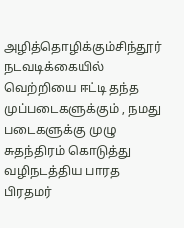அழித்தொழிக்கும்சிந்தூர் நடவடிக்கையில் வெற்றியை ஈட்டி தந்த முப்படைகளுக்கும் , நமது படைகளுக்கு முழு சுதந்திரம் கொடுத்து வழிநடத்திய பாரத பிரதமர்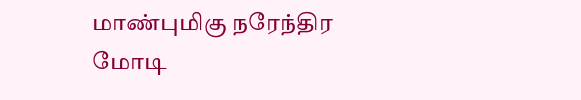மாண்புமிகு நரேந்திர மோடி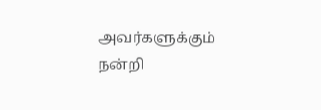அவர்களுக்கும் நன்றி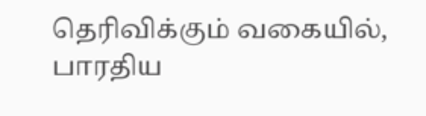தெரிவிக்கும் வகையில், பாரதிய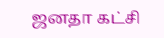ஜனதா கட்சி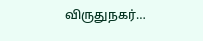விருதுநகர்…